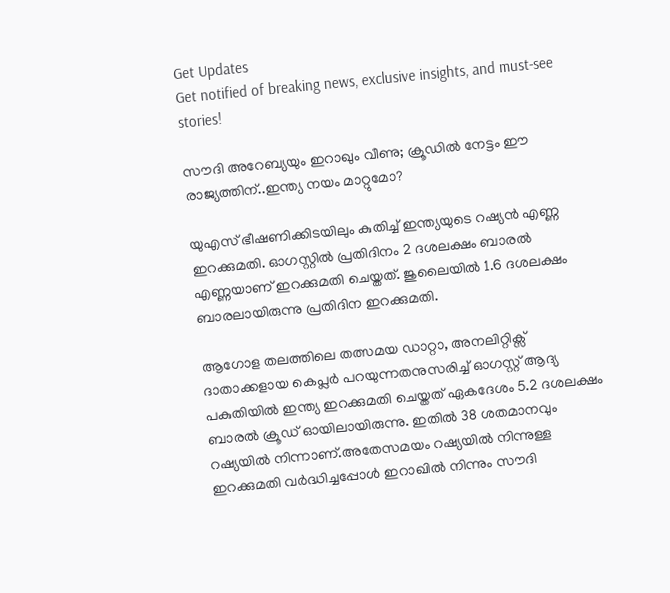Get Updates
Get notified of breaking news, exclusive insights, and must-see stories!

സൗദി അറേബ്യയും ഇറാഖും വീണു; ക്രൂഡിൽ നേട്ടം ഈ രാജ്യത്തിന്..ഇന്ത്യ നയം മാറ്റുമോ?

യുഎസ് ഭീഷണിക്കിടയിലും കുതിച്ച് ഇന്ത്യയുടെ റഷ്യൻ എണ്ണ ഇറക്കുമതി. ഓഗസ്റ്റിൽ പ്രതിദിനം 2 ദശലക്ഷം ബാരൽ എണ്ണയാണ് ഇറക്കുമതി ചെയ്തത്. ജുലൈയിൽ 1.6 ദശലക്ഷം ബാരലായിരുന്നു പ്രതിദിന ഇറക്കുമതി.

ആഗോള തലത്തിലെ തത്സമയ ഡാറ്റാ, അനലിറ്റിക്സ് ദാതാക്കളായ കെപ്ലർ പറയുന്നതനുസരിച്ച് ഓഗസ്റ്റ് ആദ്യ പകുതിയിൽ ഇന്ത്യ ഇറക്കുമതി ചെയ്തത് ഏകദേശം 5.2 ദശലക്ഷം ബാരൽ ക്രൂഡ് ഓയിലായിരുന്നു. ഇതിൽ 38 ശതമാനവും റഷ്യയിൽ നിന്നാണ്.അതേസമയം റഷ്യയിൽ നിന്നുള്ള ഇറക്കുമതി വർദ്ധിച്ചപ്പോൾ ഇറാഖിൽ നിന്നും സൗദി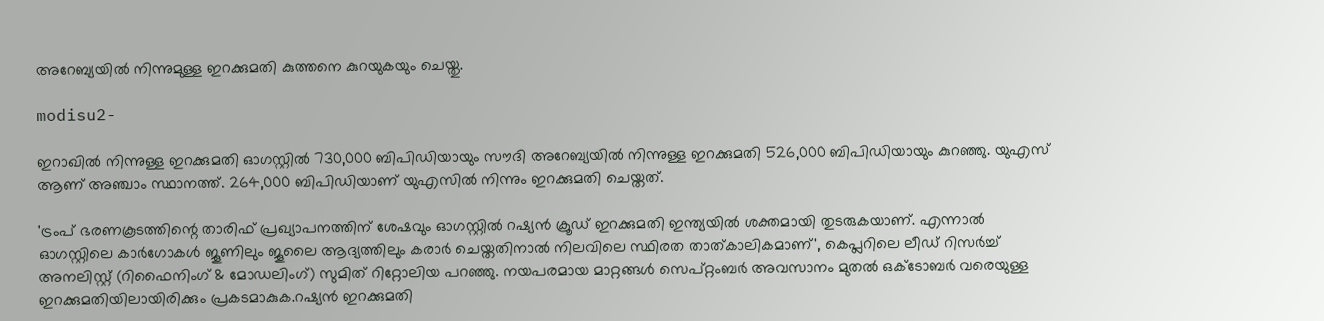അറേബ്യയിൽ നിന്നുമുള്ള ഇറക്കുമതി കുത്തനെ കുറയുകയും ചെയ്തു.

modisu2-

ഇറാഖിൽ നിന്നുള്ള ഇറക്കുമതി ഓഗസ്റ്റിൽ 730,000 ബിപിഡിയായും സൗദി അറേബ്യയിൽ നിന്നുള്ള ഇറക്കുമതി 526,000 ബിപിഡിയായും കുറഞ്ഞു. യുഎസ് ആണ് അഞ്ചാം സ്ഥാനത്ത്. 264,000 ബിപിഡിയാണ് യുഎസിൽ നിന്നും ഇറക്കുമതി ചെയ്തത്.

'ട്രംപ് ഭരണകൂടത്തിന്റെ താരിഫ് പ്രഖ്യാപനത്തിന് ശേഷവും ഓഗസ്റ്റിൽ റഷ്യൻ ക്രൂഡ് ഇറക്കുമതി ഇന്ത്യയിൽ ശക്തമായി തുടരുകയാണ്. എന്നാൽ ഓഗസ്റ്റിലെ കാർഗോകൾ ജൂണിലും ജൂലൈ ആദ്യത്തിലും കരാർ ചെയ്തതിനാൽ നിലവിലെ സ്ഥിരത താത്കാലികമാണ്', കെപ്ലറിലെ ലീഡ് റിസർച്ച് അനലിസ്റ്റ് (റിഫൈനിംഗ് & മോഡലിംഗ്) സുമിത് റിറ്റോലിയ പറഞ്ഞു. നയപരമായ മാറ്റങ്ങൾ സെപ്റ്റംബർ അവസാനം മുതൽ ഒക്ടോബർ വരെയുള്ള ഇറക്കുമതിയിലായിരിക്കും പ്രകടമാകുക.റഷ്യൻ ഇറക്കുമതി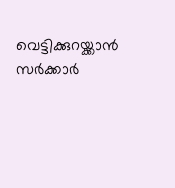വെട്ടിക്കുറയ്ക്കാൻ സർക്കാർ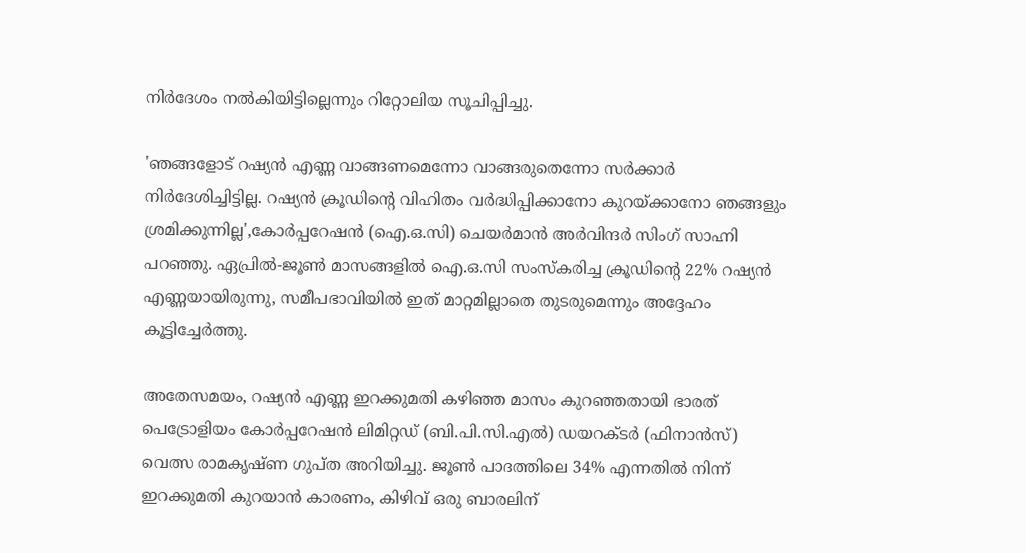നിർദേശം നൽകിയിട്ടില്ലെന്നും റിറ്റോലിയ സൂചിപ്പിച്ചു.

'ഞങ്ങളോട് റഷ്യൻ എണ്ണ വാങ്ങണമെന്നോ വാങ്ങരുതെന്നോ സർക്കാർ നിർദേശിച്ചിട്ടില്ല. റഷ്യൻ ക്രൂഡിന്റെ വിഹിതം വർദ്ധിപ്പിക്കാനോ കുറയ്ക്കാനോ ഞങ്ങളും ശ്രമിക്കുന്നില്ല',കോർപ്പറേഷൻ (ഐ.ഒ.സി) ചെയർമാൻ അർവിന്ദർ സിംഗ് സാഹ്നി പറഞ്ഞു. ഏപ്രിൽ-ജൂൺ മാസങ്ങളിൽ ഐ.ഒ.സി സംസ്കരിച്ച ക്രൂഡിന്റെ 22% റഷ്യൻ എണ്ണയായിരുന്നു, സമീപഭാവിയിൽ ഇത് മാറ്റമില്ലാതെ തുടരുമെന്നും അദ്ദേഹം കൂട്ടിച്ചേർത്തു.

അതേസമയം, റഷ്യൻ എണ്ണ ഇറക്കുമതി കഴിഞ്ഞ മാസം കുറഞ്ഞതായി ഭാരത് പെട്രോളിയം കോർപ്പറേഷൻ ലിമിറ്റഡ് (ബി.പി.സി.എൽ) ഡയറക്ടർ (ഫിനാൻസ്) വെത്സ രാമകൃഷ്ണ ഗുപ്ത അറിയിച്ചു. ജൂൺ പാദത്തിലെ 34% എന്നതിൽ നിന്ന് ഇറക്കുമതി കുറയാൻ കാരണം, കിഴിവ് ഒരു ബാരലിന്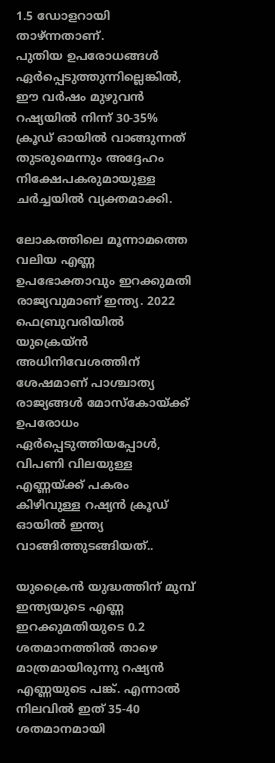1.5 ഡോളറായി താഴ്ന്നതാണ്.
പുതിയ ഉപരോധങ്ങൾ ഏർപ്പെടുത്തുന്നില്ലെങ്കിൽ, ഈ വർഷം മുഴുവൻ റഷ്യയിൽ നിന്ന് 30-35% ക്രൂഡ് ഓയിൽ വാങ്ങുന്നത് തുടരുമെന്നും അദ്ദേഹം നിക്ഷേപകരുമായുള്ള ചർച്ചയിൽ വ്യക്തമാക്കി.

ലോകത്തിലെ മൂന്നാമത്തെ വലിയ എണ്ണ ഉപഭോക്താവും ഇറക്കുമതി രാജ്യവുമാണ് ഇന്ത്യ. 2022 ഫെബ്രുവരിയിൽ യുക്രെയ്ൻ അധിനിവേശത്തിന് ശേഷമാണ് പാശ്ചാത്യ രാജ്യങ്ങൾ മോസ്കോയ്ക്ക് ഉപരോധം ഏർപ്പെടുത്തിയപ്പോൾ, വിപണി വിലയുള്ള എണ്ണയ്ക്ക് പകരം കിഴിവുള്ള റഷ്യൻ ക്രൂഡ് ഓയിൽ ഇന്ത്യ വാങ്ങിത്തുടങ്ങിയത്..

യുക്രൈൻ യുദ്ധത്തിന് മുമ്പ് ഇന്ത്യയുടെ എണ്ണ ഇറക്കുമതിയുടെ 0.2 ശതമാനത്തിൽ താഴെ മാത്രമായിരുന്നു റഷ്യൻ എണ്ണയുടെ പങ്ക്. എന്നാൽ നിലവിൽ ഇത് 35-40 ശതമാനമായി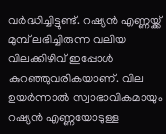വർദ്ധിച്ചിട്ടുണ്ട്. റഷ്യൻ എണ്ണയ്ക്ക് മുമ്പ് ലഭിച്ചിരുന്ന വലിയ വിലക്കിഴിവ് ഇപ്പോൾ കുറഞ്ഞുവരികയാണ്. വില ഉയർന്നാൽ സ്വാഭാവികമായും റഷ്യൻ എണ്ണയോടുള്ള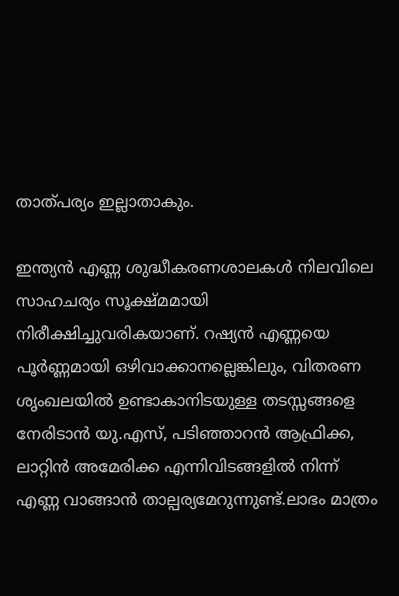താത്പര്യം ഇല്ലാതാകും.

ഇന്ത്യൻ എണ്ണ ശുദ്ധീകരണശാലകൾ നിലവിലെ സാഹചര്യം സൂക്ഷ്മമായി നിരീക്ഷിച്ചുവരികയാണ്. റഷ്യൻ എണ്ണയെ പൂർണ്ണമായി ഒഴിവാക്കാനല്ലെങ്കിലും, വിതരണ ശൃംഖലയിൽ ഉണ്ടാകാനിടയുള്ള തടസ്സങ്ങളെ നേരിടാൻ യു.എസ്, പടിഞ്ഞാറൻ ആഫ്രിക്ക, ലാറ്റിൻ അമേരിക്ക എന്നിവിടങ്ങളിൽ നിന്ന് എണ്ണ വാങ്ങാൻ താല്പര്യമേറുന്നുണ്ട്.ലാഭം മാത്രം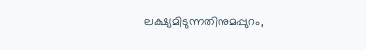ലക്ഷ്യമിടുന്നതിനുമപ്പുറം,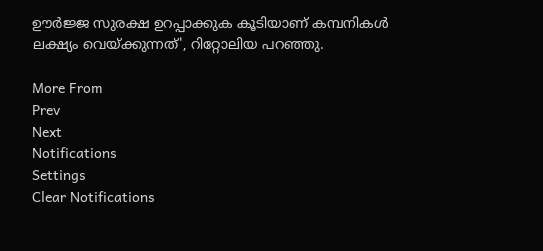ഊർജ്ജ സുരക്ഷ ഉറപ്പാക്കുക കൂടിയാണ് കമ്പനികൾ ലക്ഷ്യം വെയ്ക്കുന്നത്', റിറ്റോലിയ പറഞ്ഞു.

More From
Prev
Next
Notifications
Settings
Clear Notifications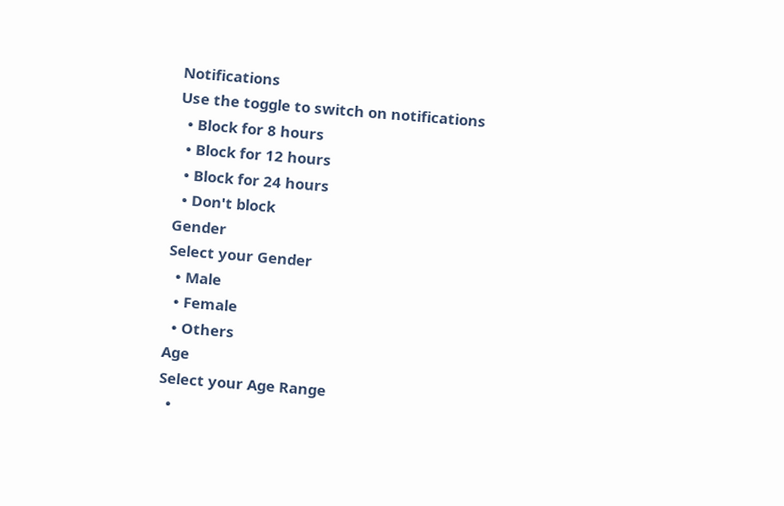Notifications
Use the toggle to switch on notifications
  • Block for 8 hours
  • Block for 12 hours
  • Block for 24 hours
  • Don't block
Gender
Select your Gender
  • Male
  • Female
  • Others
Age
Select your Age Range
  •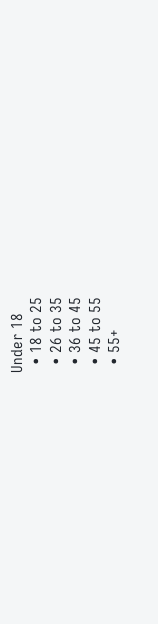Under 18
  • 18 to 25
  • 26 to 35
  • 36 to 45
  • 45 to 55
  • 55+